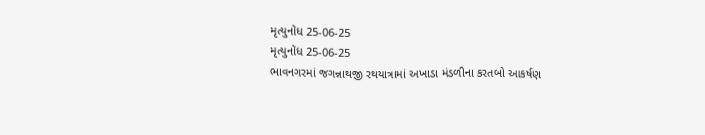મૃત્યુનોંધ 25-06-25
મૃત્યુનોંધ 25-06-25
ભાવનગરમાં જગન્નાથજી રથયાત્રામાં અખાડા મંડળીના કરતબો આકર્ષણ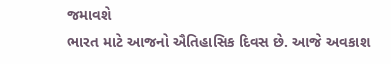જમાવશે
ભારત માટે આજનો ઐતિહાસિક દિવસ છે. આજે અવકાશ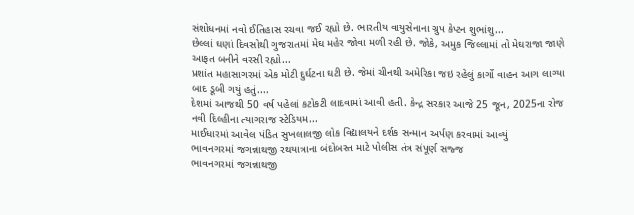સંશોધનમાં નવો ઈતિહાસ રચવા જઈ રહ્યો છે. ભારતીય વાયુસેનાના ગ્રુપ કેપ્ટન શુભાંશુ...
છેલ્લાં ઘણાં દિવસોથી ગુજરાતમાં મેઘ મહેર જોવા મળી રહી છે. જોકે, અમુક જિલ્લામાં તો મેઘરાજા જાણે આફત બનીને વરસી રહ્યો...
પ્રશાંત મહાસાગરમાં એક મોટી દુર્ઘટના ઘટી છે. જેમાં ચીનથી અમેરિકા જઇ રહેલું કાર્ગો વાહન આગ લાગ્યા બાદ ડૂબી ગયું હતું....
દેશમાં આજથી 50 વર્ષ પહેલાં કટોકટી લાદવામાં આવી હતી. કેન્દ્ર સરકાર આજે 25 જૂન, 2025ના રોજ નવી દિલ્હીના ત્યાગરાજ સ્ટેડિયમ...
માઈધારમાં આવેલ પંડિત સુખલાલજી લોક વિદ્યાલયને દર્શક સન્માન અર્પણ કરવામાં આવ્યું
ભાવનગરમાં જગન્નાથજી રથયાત્રાના બંદોબસ્ત માટે પોલીસ તંત્ર સંપૂર્ણ સજ્જ
ભાવનગરમાં જગન્નાથજી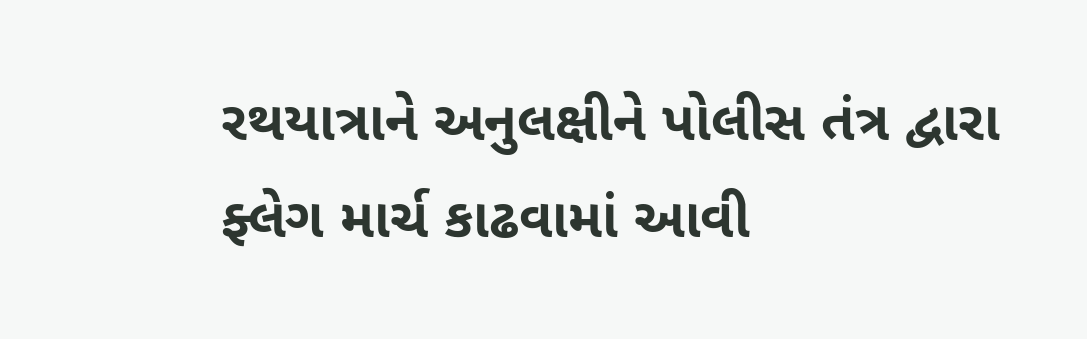રથયાત્રાને અનુલક્ષીને પોલીસ તંત્ર દ્વારા ફ્લેગ માર્ચ કાઢવામાં આવી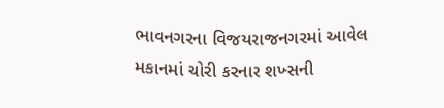ભાવનગરના વિજયરાજનગરમાં આવેલ મકાનમાં ચોરી કરનાર શખ્સની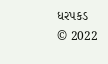ધરપકડ
© 2022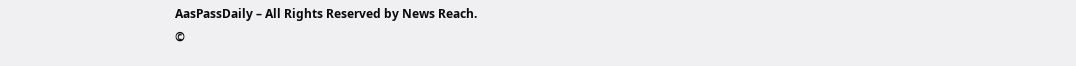AasPassDaily – All Rights Reserved by News Reach.
©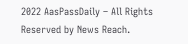2022 AasPassDaily – All Rights Reserved by News Reach.